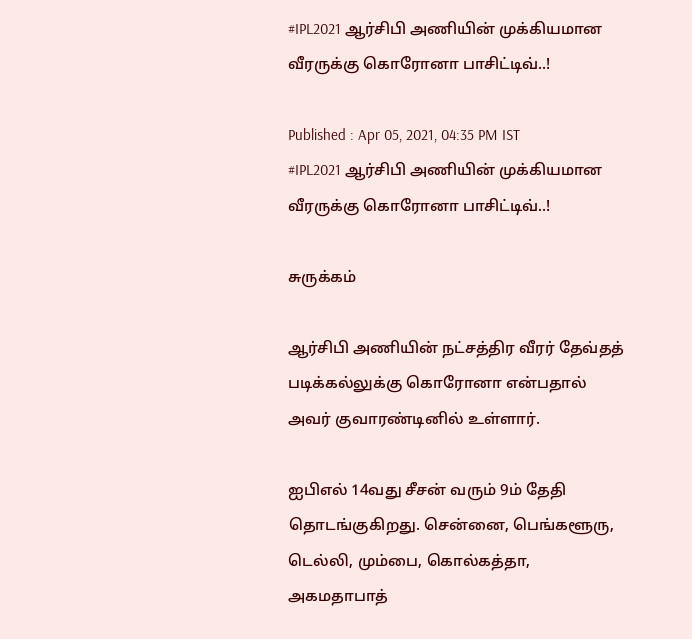#IPL2021 ஆர்சிபி அணியின் முக்கியமான வீரருக்கு கொரோனா பாசிட்டிவ்..!

Published : Apr 05, 2021, 04:35 PM IST
#IPL2021 ஆர்சிபி அணியின் முக்கியமான வீரருக்கு கொரோனா பாசிட்டிவ்..!

சுருக்கம்

ஆர்சிபி அணியின் நட்சத்திர வீரர் தேவ்தத் படிக்கல்லுக்கு கொரோனா என்பதால் அவர் குவாரண்டினில் உள்ளார்.

ஐபிஎல் 14வது சீசன் வரும் 9ம் தேதி தொடங்குகிறது. சென்னை, பெங்களூரு, டெல்லி, மும்பை, கொல்கத்தா, அகமதாபாத்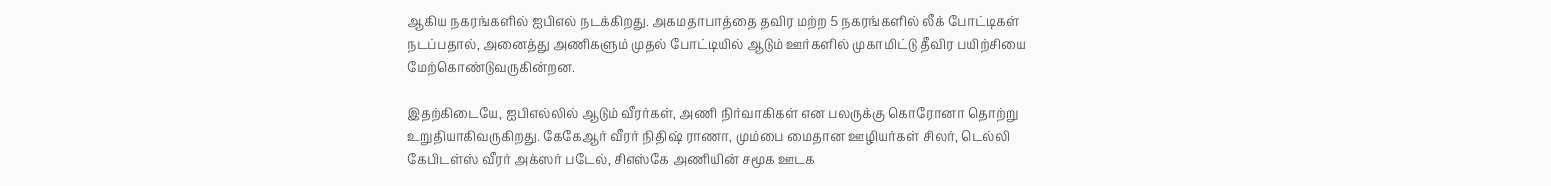ஆகிய நகரங்களில் ஐபிஎல் நடக்கிறது. அகமதாபாத்தை தவிர மற்ற 5 நகரங்களில் லீக் போட்டிகள் நடப்பதால், அனைத்து அணிகளும் முதல் போட்டியில் ஆடும் ஊர்களில் முகாமிட்டு தீவிர பயிற்சியை மேற்கொண்டுவருகின்றன.

இதற்கிடையே, ஐபிஎல்லில் ஆடும் வீரர்கள், அணி நிர்வாகிகள் என பலருக்கு கொரோனா தொற்று உறுதியாகிவருகிறது. கேகேஆர் வீரர் நிதிஷ் ராணா, மும்பை மைதான ஊழியர்கள் சிலர், டெல்லி கேபிடள்ஸ் வீரர் அக்ஸர் படேல், சிஎஸ்கே அணியின் சமூக ஊடக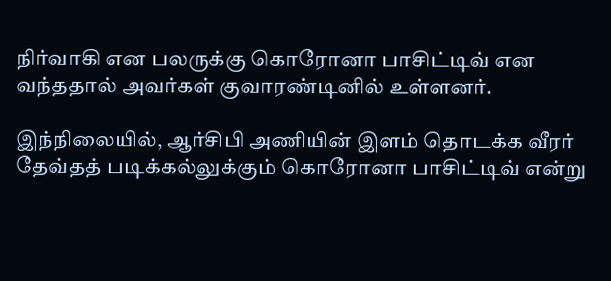நிர்வாகி என பலருக்கு கொரோனா பாசிட்டிவ் என வந்ததால் அவர்கள் குவாரண்டினில் உள்ளனர்.

இந்நிலையில், ஆர்சிபி அணியின் இளம் தொடக்க வீரர் தேவ்தத் படிக்கல்லுக்கும் கொரோனா பாசிட்டிவ் என்று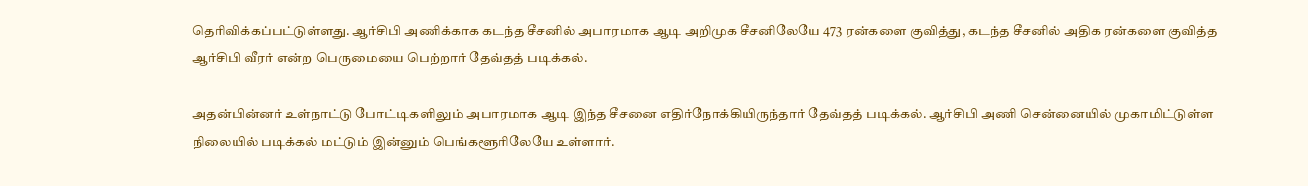தெரிவிக்கப்பட்டுள்ளது. ஆர்சிபி அணிக்காக கடந்த சீசனில் அபாரமாக ஆடி அறிமுக சீசனிலேயே 473 ரன்களை குவித்து, கடந்த சீசனில் அதிக ரன்களை குவித்த ஆர்சிபி வீரர் என்ற பெருமையை பெற்றார் தேவ்தத் படிக்கல்.

அதன்பின்னர் உள்நாட்டு போட்டிகளிலும் அபாரமாக ஆடி இந்த சீசனை எதிர்நோக்கியிருந்தார் தேவ்தத் படிக்கல். ஆர்சிபி அணி சென்னையில் முகாமிட்டுள்ள நிலையில் படிக்கல் மட்டும் இன்னும் பெங்களூரிலேயே உள்ளார்.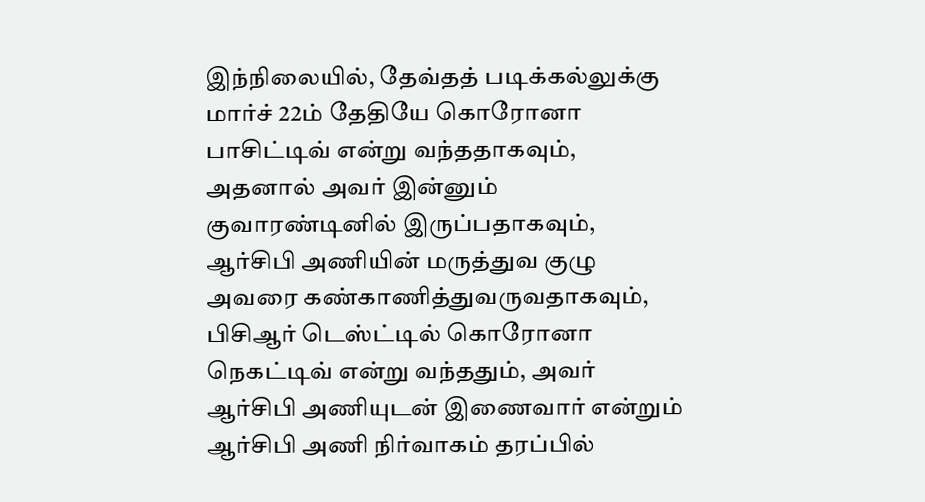இந்நிலையில், தேவ்தத் படிக்கல்லுக்கு மார்ச் 22ம் தேதியே கொரோனா பாசிட்டிவ் என்று வந்ததாகவும், அதனால் அவர் இன்னும் குவாரண்டினில் இருப்பதாகவும், ஆர்சிபி அணியின் மருத்துவ குழு அவரை கண்காணித்துவருவதாகவும், பிசிஆர் டெஸ்ட்டில் கொரோனா நெகட்டிவ் என்று வந்ததும், அவர் ஆர்சிபி அணியுடன் இணைவார் என்றும் ஆர்சிபி அணி நிர்வாகம் தரப்பில்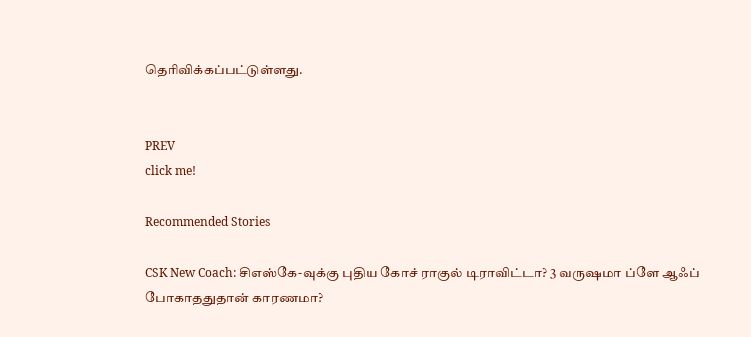தெரிவிக்கப்பட்டுள்ளது.


PREV
click me!

Recommended Stories

CSK New Coach: சிஎஸ்கே-வுக்கு புதிய கோச் ராகுல் டிராவிட்டா? 3 வருஷமா ப்ளே ஆஃப் போகாததுதான் காரணமா?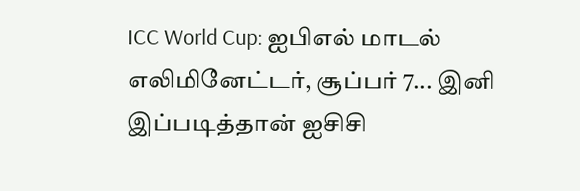ICC World Cup: ஐபிஎல் மாடல் எலிமினேட்டர், சூப்பர் 7... இனி இப்படித்தான் ஐசிசி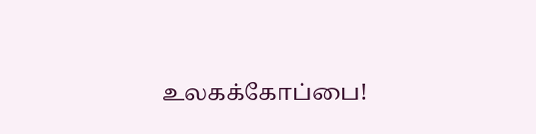உலகக்கோப்பை!